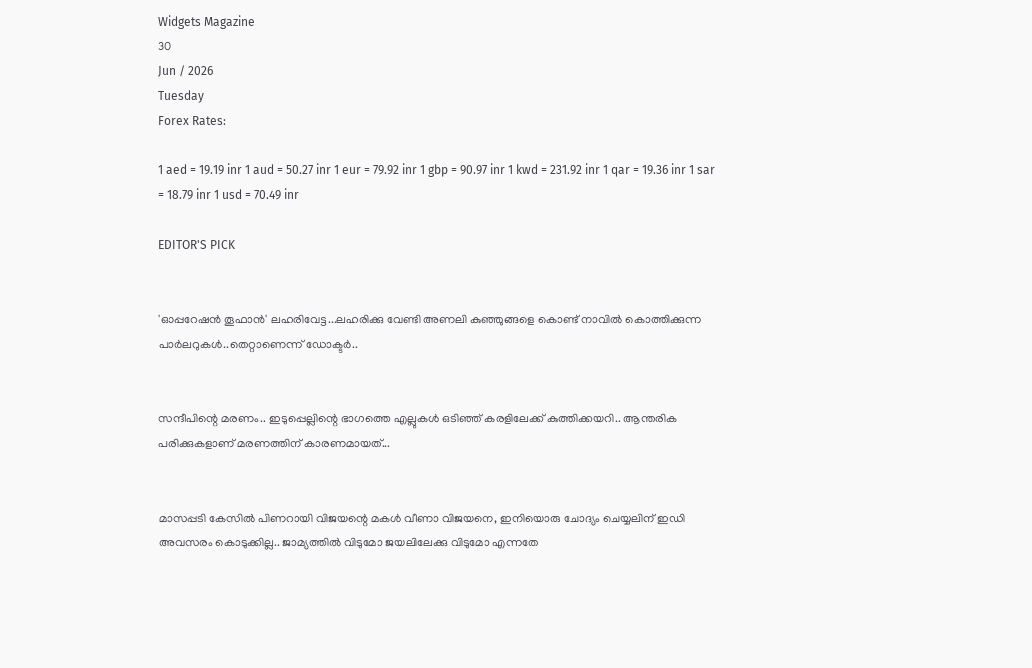Widgets Magazine
30
Jun / 2026
Tuesday
Forex Rates:

1 aed = 19.19 inr 1 aud = 50.27 inr 1 eur = 79.92 inr 1 gbp = 90.97 inr 1 kwd = 231.92 inr 1 qar = 19.36 inr 1 sar = 18.79 inr 1 usd = 70.49 inr

EDITOR'S PICK


'ഓപ്പറേഷൻ തൂഫാൻ' ലഹരിവേട്ട...ലഹരിക്കു വേണ്ടി അണലി കുഞ്ഞുങ്ങളെ കൊണ്ട് നാവിൽ കൊത്തിക്കുന്ന പാർലറുകൾ..തെറ്റാണെന്ന് ഡോക്ടർ..


സന്ദീപിന്റെ മരണം.. ഇടുപ്പെല്ലിന്റെ ഭാഗത്തെ എല്ലുകള്‍ ഒടിഞ്ഞ് കരളിലേക്ക് കുത്തിക്കയറി.. ആന്തരിക പരിക്കുകളാണ് മരണത്തിന് കാരണമായത്...


മാസപ്പടി കേസില്‍ പിണറായി വിജയന്റെ മകള്‍ വീണാ വിജയനെ, ഇനിയൊരു ചോദ്യം ചെയ്യലിന് ഇഡി അവസരം കൊടുക്കില്ല.. ജാമ്യത്തില്‍ വിടുമോ ജയലിലേക്കു വിടുമോ എന്നതേ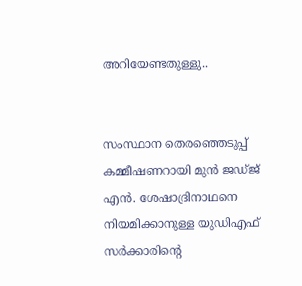അറിയേണ്ടതുള്ളു..


സംസ്ഥാന തെരഞ്ഞെടുപ്പ് കമ്മീഷണറായി മുന്‍ ജഡ്ജ് എന്‍. ശേഷാദ്രിനാഥനെ നിയമിക്കാനുള്ള യുഡിഎഫ് സര്‍ക്കാരിന്റെ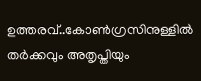ഉത്തരവ്..കോണ്‍ഗ്രസിനുള്ളില്‍ തര്‍ക്കവും അതൃപ്തിയും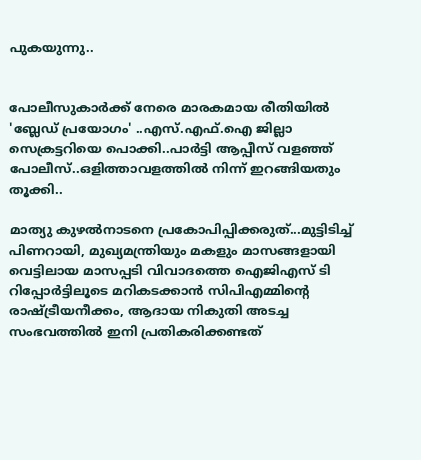പുകയുന്നു..


പോലീസുകാര്‍ക്ക് നേരെ മാരകമായ രീതിയില്‍ 'ബ്ലേഡ് പ്രയോഗം' ..എസ്.എഫ്.ഐ ജില്ലാ സെക്രട്ടറിയെ പൊക്കി..പാർട്ടി ആപ്പീസ് വളഞ്ഞ് പോലീസ്..ഒളിത്താവളത്തിൽ നിന്ന് ഇറങ്ങിയതും തൂക്കി..

മാത്യു കുഴൽനാടനെ പ്രകോപിപ്പിക്കരുത്...മുട്ടിടിച്ച് പിണറായി, മുഖ്യമന്ത്രിയും മകളും മാസങ്ങളായി വെട്ടിലായ മാസപ്പടി വിവാദത്തെ ഐജിഎസ് ടി റിപ്പോർട്ടിലൂടെ മറികടക്കാൻ സിപിഎമ്മിന്റെ രാഷ്ട്രീയനീക്കം, ആദായ നികുതി അടച്ച സംഭവത്തിൽ ഇനി പ്രതികരിക്കണ്ടത്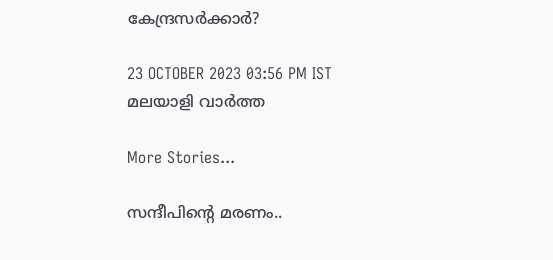കേന്ദ്രസർക്കാർ?

23 OCTOBER 2023 03:56 PM IST
മലയാളി വാര്‍ത്ത

More Stories...

സന്ദീപിന്റെ മരണം..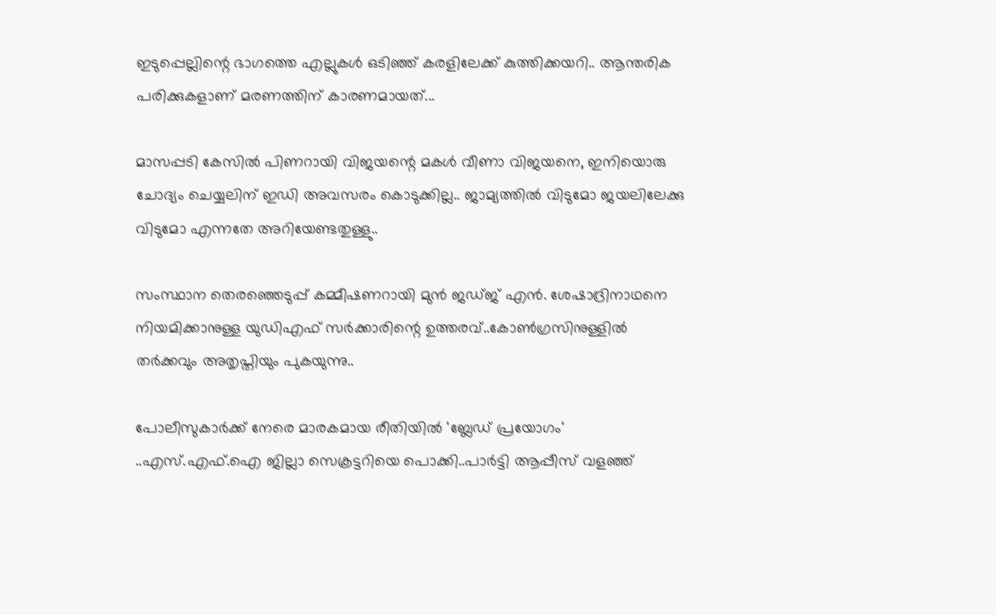ഇടുപ്പെല്ലിന്റെ ഭാഗത്തെ എല്ലുകള്‍ ഒടിഞ്ഞ് കരളിലേക്ക് കുത്തിക്കയറി.. ആന്തരിക പരിക്കുകളാണ് മരണത്തിന് കാരണമായത്...

മാസപ്പടി കേസില്‍ പിണറായി വിജയന്റെ മകള്‍ വീണാ വിജയനെ, ഇനിയൊരു ചോദ്യം ചെയ്യലിന് ഇഡി അവസരം കൊടുക്കില്ല.. ജാമ്യത്തില്‍ വിടുമോ ജയലിലേക്കു വിടുമോ എന്നതേ അറിയേണ്ടതുള്ളു..

സംസ്ഥാന തെരഞ്ഞെടുപ്പ് കമ്മീഷണറായി മുന്‍ ജഡ്ജ് എന്‍. ശേഷാദ്രിനാഥനെ നിയമിക്കാനുള്ള യുഡിഎഫ് സര്‍ക്കാരിന്റെ ഉത്തരവ്..കോണ്‍ഗ്രസിനുള്ളില്‍ തര്‍ക്കവും അതൃപ്തിയും പുകയുന്നു..

പോലീസുകാര്‍ക്ക് നേരെ മാരകമായ രീതിയില്‍ 'ബ്ലേഡ് പ്രയോഗം' ..എസ്.എഫ്.ഐ ജില്ലാ സെക്രട്ടറിയെ പൊക്കി..പാർട്ടി ആപ്പീസ് വളഞ്ഞ്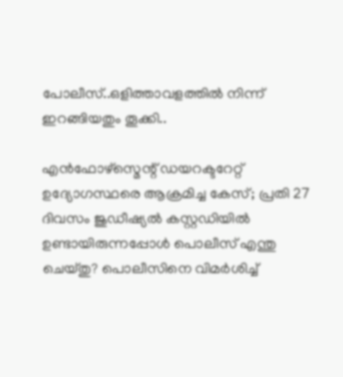പോലീസ്..ഒളിത്താവളത്തിൽ നിന്ന് ഇറങ്ങിയതും തൂക്കി..

എൻഫോഴ്സ്മെന്റ് ഡയറക്ടറേറ്റ് ഉദ്യോഗസ്ഥരെ ആക്രമിച്ച കേസ്; പ്രതി 27 ദിവസം ജുഡീഷ്യൽ കസ്റ്റഡിയിൽ ഉണ്ടായിരുന്നപ്പോൾ പൊലീസ് എന്തു ചെയ്തു? പൊലീസിനെ വിമർശിച്ച്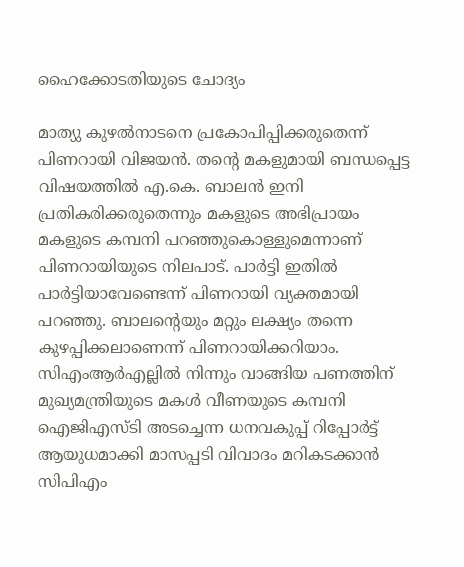ഹൈക്കോടതിയുടെ ചോദ്യം

മാത്യു കുഴൽനാടനെ പ്രകോപിപ്പിക്കരുതെന്ന് പിണറായി വിജയൻ. തന്റെ മകളുമായി ബന്ധപ്പെട്ട വിഷയത്തിൽ എ.കെ. ബാലൻ ഇനി പ്രതികരിക്കരുതെന്നും മകളുടെ അഭിപ്രായം മകളുടെ കമ്പനി പറഞ്ഞുകൊള്ളുമെന്നാണ് പിണറായിയുടെ നിലപാട്. പാർട്ടി ഇതിൽ പാർട്ടിയാവേണ്ടെന്ന് പിണറായി വ്യക്തമായി പറഞ്ഞു. ബാലന്റെയും മറ്റും ലക്ഷ്യം തന്നെ കുഴപ്പിക്കലാണെന്ന് പിണറായിക്കറിയാം.     സിഎംആർഎല്ലിൽ നിന്നും വാങ്ങിയ പണത്തിന് മുഖ്യമന്ത്രിയുടെ മകൾ വീണയുടെ കമ്പനി ഐജിഎസ്ടി അടച്ചെന്ന ധനവകുപ്പ് റിപ്പോർട്ട് ആയുധമാക്കി മാസപ്പടി വിവാദം മറികടക്കാൻ സിപിഎം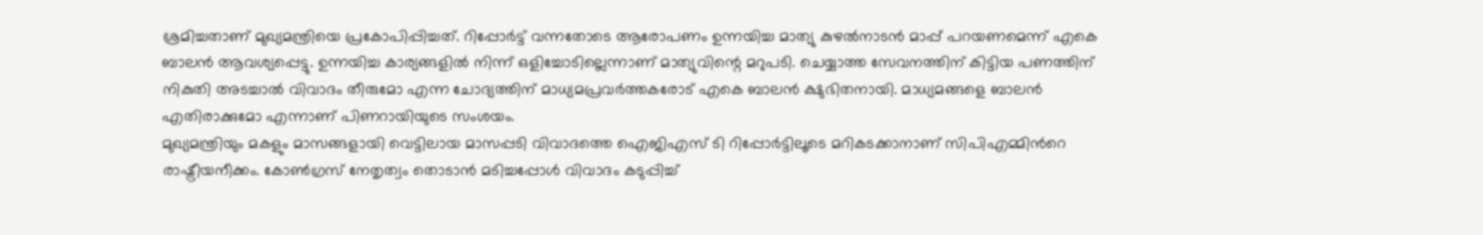ശ്രമിച്ചതാണ് മുഖ്യമന്ത്രിയെ പ്രകോപിപ്പിച്ചത്. റിപ്പോർട്ട് വന്നതോടെ ആരോപണം ഉന്നയിച്ച മാത്യു കുഴൽനാടൻ മാപ്പ് പറയണമെന്ന് എകെ ബാലൻ ആവശ്യപ്പെട്ടു. ഉന്നയിച്ച കാര്യങ്ങളിൽ നിന്ന് ഒളിച്ചോടില്ലെന്നാണ് മാത്യുവിന്റെ മറുപടി. ചെയ്യാത്ത സേവനത്തിന് കിട്ടിയ പണത്തിന് നികുതി അടച്ചാൽ വിവാദം തീരുമോ എന്ന ചോദ്യത്തിന് മാധ്യമപ്രവർത്തകരോട് എകെ ബാലൻ ക്ഷുഭിതനായി. മാധ്യമങ്ങളെ ബാലൻ എതിരാക്കുമോ എന്നാണ് പിണറായിയുടെ സംശയം.
മുഖ്യമന്ത്രിയും മകളും മാസങ്ങളായി വെട്ടിലായ മാസപ്പടി വിവാദത്തെ ഐജിഎസ് ടി റിപ്പോർട്ടിലൂടെ മറികടക്കാനാണ് സിപിഎമ്മിൻറെ രാഷ്ട്രീയനീക്കം. കോൺഗ്രസ് നേതൃത്വം തൊടാൻ മടിച്ചപ്പോൾ വിവാദം കടുപ്പിച്ച്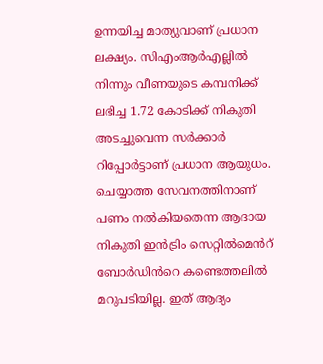ഉന്നയിച്ച മാത്യുവാണ് പ്രധാന ലക്ഷ്യം. സിഎംആർഎല്ലിൽ നിന്നും വീണയുടെ കമ്പനിക്ക് ലഭിച്ച 1.72 കോടിക്ക് നികുതി അടച്ചുവെന്ന സർക്കാർ റിപ്പോർട്ടാണ് പ്രധാന ആയുധം. ചെയ്യാത്ത സേവനത്തിനാണ് പണം നൽകിയതെന്ന ആദായ നികുതി ഇൻട്രിം സെറ്റിൽമെൻറ് ബോർഡിൻറെ കണ്ടെത്തലിൽ മറുപടിയില്ല. ഇത് ആദ്യം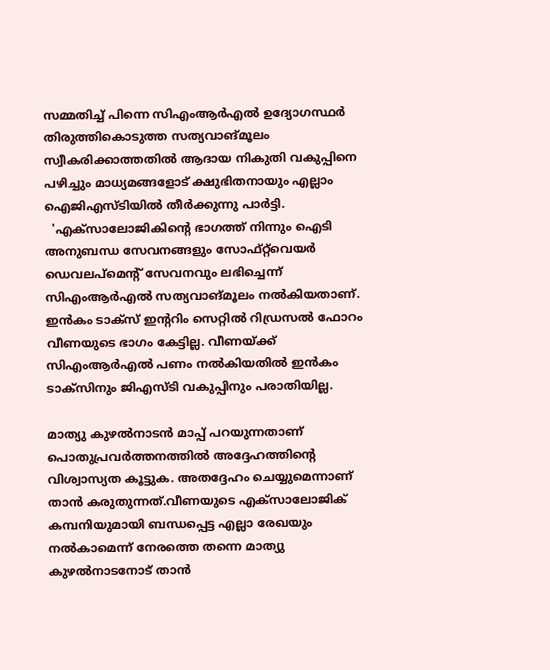സമ്മതിച്ച് പിന്നെ സിഎംആർഎൽ ഉദ്യോഗസ്ഥർ തിരുത്തികൊടുത്ത സത്യവാങ്മൂലം സ്വീകരിക്കാത്തതിൽ ആദായ നികുതി വകുപ്പിനെ പഴിച്ചും മാധ്യമങ്ങളോട് ക്ഷുഭിതനായും എല്ലാം ഐജിഎസ്ടിയിൽ തീർക്കുന്നു പാർട്ടി.
  'എക്സാലോജികിന്റെ ഭാഗത്ത് നിന്നും ഐടി അനുബന്ധ സേവനങ്ങളും സോഫ്റ്റ്‌വെയർ ഡെവലപ്മെന്റ് സേവനവും ലഭിച്ചെന്ന് സിഎംആർഎൽ സത്യവാങ്മൂലം നൽകിയതാണ്. ഇൻകം ടാക്സ് ഇന്ററിം സെറ്റിൽ റിഡ്രസൽ ഫോറം വീണയുടെ ഭാഗം കേട്ടില്ല. വീണയ്ക്ക് സിഎംആർഎൽ പണം നൽകിയതിൽ ഇൻകം ടാക്സിനും ജിഎസ്‌ടി വകുപ്പിനും പരാതിയില്ല.

മാത്യു കുഴൽനാടൻ മാപ്പ് പറയുന്നതാണ് പൊതുപ്രവർത്തനത്തിൽ അദ്ദേഹത്തിന്റെ വിശ്വാസ്യത കൂട്ടുക. അതദ്ദേഹം ചെയ്യുമെന്നാണ് താൻ കരുതുന്നത്.വീണയുടെ എക്സാലോജിക് കമ്പനിയുമായി ബന്ധപ്പെട്ട എല്ലാ രേഖയും നൽകാമെന്ന് നേരത്തെ തന്നെ മാത്യു കുഴൽനാടനോട് താൻ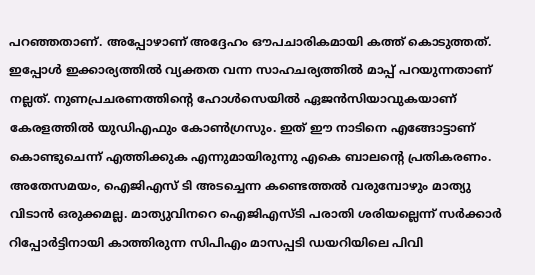പറഞ്ഞതാണ്. അപ്പോഴാണ് അദ്ദേഹം ഔപചാരികമായി കത്ത് കൊടുത്തത്. ഇപ്പോൾ ഇക്കാര്യത്തിൽ വ്യക്തത വന്ന സാഹചര്യത്തിൽ മാപ്പ് പറയുന്നതാണ് നല്ലത്. നുണപ്രചരണത്തിന്റെ ഹോൾസെയിൽ ഏജൻസിയാവുകയാണ് കേരളത്തിൽ യുഡിഎഫും കോൺഗ്രസും. ഇത് ഈ നാടിനെ എങ്ങോട്ടാണ് കൊണ്ടുചെന്ന് എത്തിക്കുക എന്നുമായിരുന്നു എകെ ബാലന്റെ പ്രതികരണം.
അതേസമയം, ഐജിഎസ് ടി അടച്ചെന്ന കണ്ടെത്തൽ വരുമ്പോഴും മാത്യു വിടാൻ ഒരുക്കമല്ല. മാത്യുവിനറെ ഐജിഎസ്ടി പരാതി ശരിയല്ലെന്ന് സർക്കാർ റിപ്പോർട്ടിനായി കാത്തിരുന്ന സിപിഎം മാസപ്പടി ഡയറിയിലെ പിവി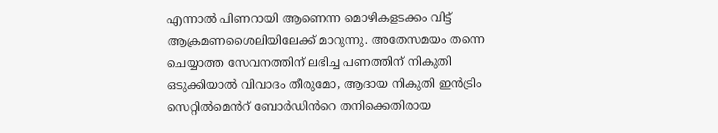എന്നാൽ പിണറായി ആണെന്ന മൊഴികളടക്കം വിട്ട് ആക്രമണശൈലിയിലേക്ക് മാറുന്നു. അതേസമയം തന്നെ ചെയ്യാത്ത സേവനത്തിന് ലഭിച്ച പണത്തിന് നികുതി ഒടുക്കിയാൽ വിവാദം തീരുമോ, ആദായ നികുതി ഇൻട്രിം സെറ്റിൽമെൻറ് ബോർഡിൻറെ തനിക്കെതിരായ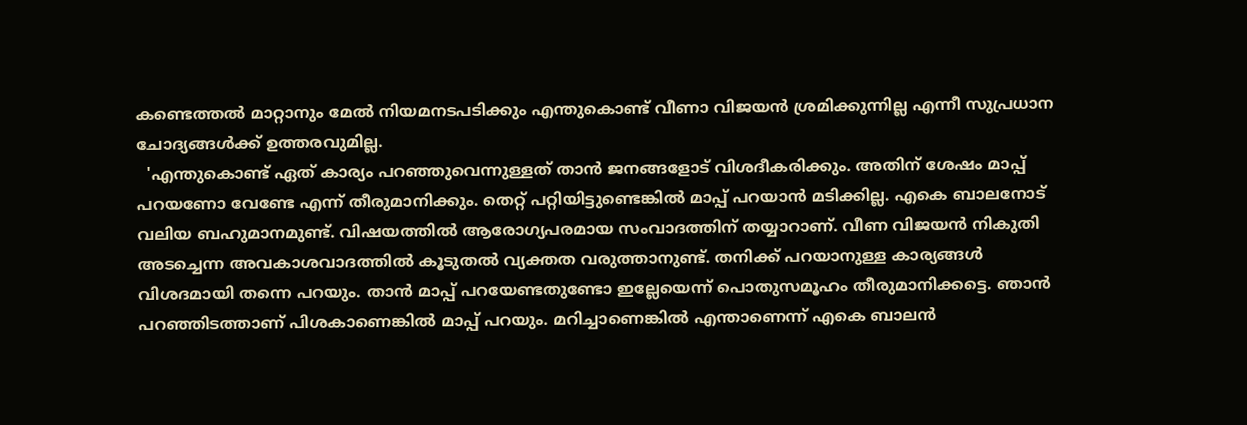കണ്ടെത്തൽ മാറ്റാനും മേൽ നിയമനടപടിക്കും എന്തുകൊണ്ട് വീണാ വിജയൻ ശ്രമിക്കുന്നില്ല എന്നീ സുപ്രധാന ചോദ്യങ്ങൾക്ക് ഉത്തരവുമില്ല.
  'എന്തുകൊണ്ട് ഏത് കാര്യം പറഞ്ഞുവെന്നുള്ളത് താൻ ജനങ്ങളോട് വിശദീകരിക്കും. അതിന് ശേഷം മാപ്പ് പറയണോ വേണ്ടേ എന്ന് തീരുമാനിക്കും. തെറ്റ് പറ്റിയിട്ടുണ്ടെങ്കിൽ മാപ്പ് പറയാൻ മടിക്കില്ല. എകെ ബാലനോട് വലിയ ബഹുമാനമുണ്ട്. വിഷയത്തിൽ ആരോഗ്യപരമായ സംവാദത്തിന് തയ്യാറാണ്. വീണ വിജയൻ നികുതി അടച്ചെന്ന അവകാശവാദത്തിൽ കൂടുതൽ വ്യക്തത വരുത്താനുണ്ട്. തനിക്ക് പറയാനുള്ള കാര്യങ്ങൾ വിശദമായി തന്നെ പറയും. താൻ മാപ്പ് പറയേണ്ടതുണ്ടോ ഇല്ലേയെന്ന് പൊതുസമൂഹം തീരുമാനിക്കട്ടെ. ഞാൻ പറഞ്ഞിടത്താണ് പിശകാണെങ്കിൽ മാപ്പ് പറയും. മറിച്ചാണെങ്കിൽ എന്താണെന്ന് എകെ ബാലൻ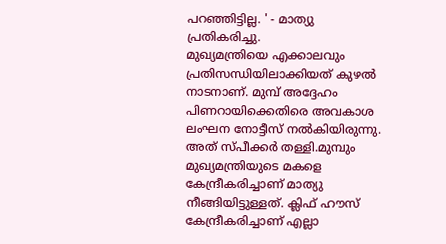പറഞ്ഞിട്ടില്ല. ' - മാത്യു പ്രതികരിച്ചു.
മുഖ്യമന്ത്രിയെ എക്കാലവും പ്രതിസന്ധിയിലാക്കിയത് കുഴൽ നാടനാണ്. മുമ്പ് അദ്ദേഹം പിണറായിക്കെതിരെ അവകാശ ലംഘന നോട്ടീസ് നൽകിയിരുന്നു. അത് സ്പീക്കർ തള്ളി.മുമ്പും മുഖ്യമന്ത്രിയുടെ മകളെ കേന്ദ്രീകരിച്ചാണ് മാത്യു നീങ്ങിയിട്ടുള്ളത്. ക്ലിഫ് ഹൗസ് കേന്ദ്രീകരിച്ചാണ് എല്ലാ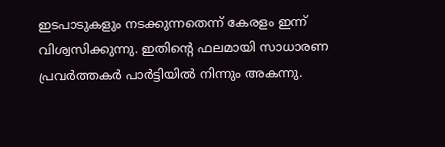ഇടപാടുകളും നടക്കുന്നതെന്ന് കേരളം ഇന്ന് വിശ്വസിക്കുന്നു. ഇതിന്റെ ഫലമായി സാധാരണ പ്രവർത്തകർ പാർട്ടിയിൽ നിന്നും അകന്നു.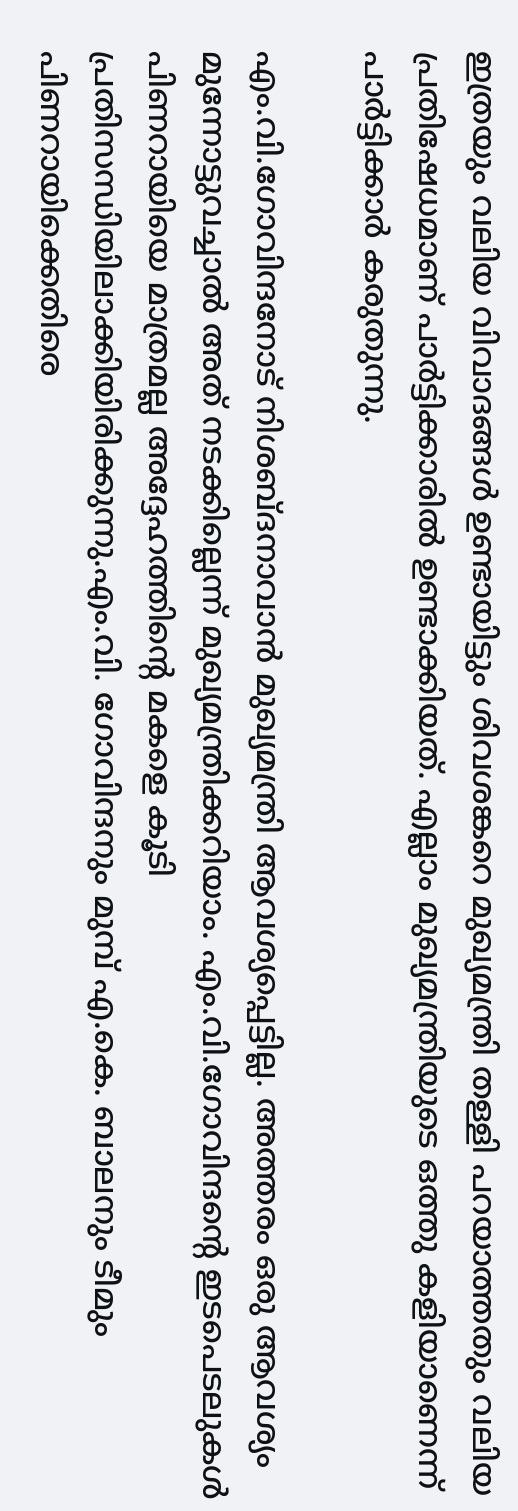ഇത്രയും വലിയ വിവാദങ്ങൾ ഉണ്ടായിട്ടും ശിവശങ്കറെ മുഖ്യമന്ത്രി തള്ളി പറയാത്തതും വലിയ പ്രതിഷേധമാണ് പാർട്ടിക്കാരിൽ ഉണ്ടാക്കിയത്. എല്ലാം മുഖ്യമന്ത്രിയുടെ ഒത്തു കളിയാണെന്ന് പാർട്ടിക്കാർ കരുതുന്നു.

എം.വി.ഗോവിന്ദനോട് നിശബ്ദനാവാൻ മുഖ്യമന്ത്രി ആവശ്യപ്പെട്ടില്ല. അത്തരം ഒരു ആവശ്യം മുന്നോട്ടുവച്ചാൽ അത് നടക്കില്ലെന്ന് മുഖ്യമന്ത്രിക്കറിയാം. എം.വി.ഗോവിന്ദൻ്റെ ഇടപെടലുകൾ പിണറായിയെ മാത്രമല്ല അദ്ദേഹത്തിൻ്റെ മകളെ കൂടി പ്രതിസന്ധിയിലാക്കിയിരിക്കുന്നു.എം.വി. ഗോവിന്ദനും മുമ്പ് എ.കെ. ബാലനും ടീമും പിണറായിക്കെതിരെ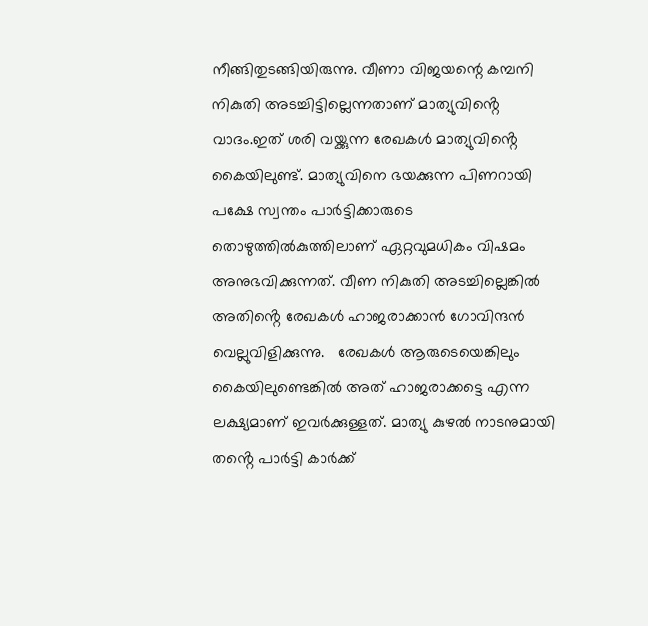നീങ്ങിതുടങ്ങിയിരുന്നു. വീണാ വിജയന്റെ കമ്പനി നികുതി അടച്ചിട്ടില്ലെന്നതാണ് മാത്യുവിൻ്റെ വാദം.ഇത് ശരി വയ്ക്കുന്ന രേഖകൾ മാത്യുവിൻ്റെ കൈയിലുണ്ട്. മാത്യുവിനെ ഭയക്കുന്ന പിണറായി പക്ഷേ സ്വന്തം പാർട്ടിക്കാരുടെ തൊഴുത്തിൽകുത്തിലാണ് ഏറ്റവുമധികം വിഷമം അനുഭവിക്കുന്നത്. വീണ നികുതി അടച്ചില്ലെങ്കിൽ അതിൻ്റെ രേഖകൾ ഹാജരാക്കാൻ ഗോവിന്ദൻ വെല്ലുവിളിക്കുന്നു.   രേഖകൾ ആരുടെയെങ്കിലും കൈയിലുണ്ടെങ്കിൽ അത് ഹാജരാക്കട്ടെ എന്ന ലക്ഷ്യമാണ് ഇവർക്കുള്ളത്. മാത്യു കുഴൽ നാടനുമായി തൻ്റെ പാർട്ടി കാർക്ക്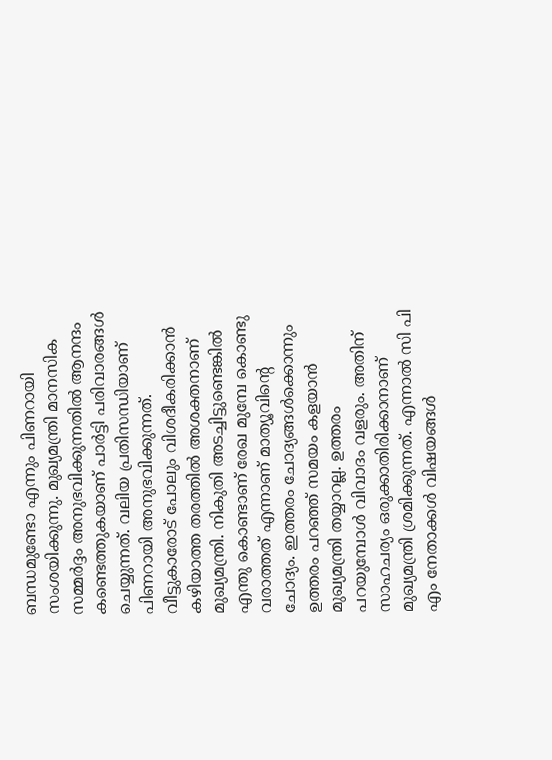ബന്ധമുണ്ടോ എന്നും പിണറായി സംശയിക്കുന്നു. മുഖ്യമന്ത്രി മാനസിക സമ്മർദ്ദം അനുഭവിക്കുന്നതിൽ ആനന്ദം കണ്ടെത്തുകയാണ് പാർട്ടി പരിവാരങ്ങൾ ചെയ്യുന്നത്. വലിയ പ്രതിസന്ധിയാണ് പിണറായി അനുഭവിക്കുന്നത്. വീട്ടുകാരോട് പോലും വിശദീകരിക്കാൻ കഴിയാത്ത തരത്തിൽ അശക്തനാണ് മുഖ്യമന്ത്രി. നികുതി അടച്ചിട്ടുണ്ടെങ്കിൽ എന്തു കൊണ്ടാണ് രേഖ മുമ്പേ കൊണ്ടു വരാത്തത് എന്നാണ് മാത്യൂവിന്റെ ചോദ്യം. ഇത്തരം ചോദ്യങ്ങൾക്കൊന്നും ഉത്തരം പറഞ്ഞ് സമയം കളയാൻ മുഖ്യമന്ത്രി തയ്യാറല്ല. ഉത്തരം പറയുമ്പോൾ വിവാദം വളരും. അതിന് സാഹചര്യം ഒരുക്കാതിരിക്കാനാണ് മുഖ്യമന്ത്രി ശ്രമിക്കുന്നത്. എന്നാൽ സി പി എം നേതാക്കൾ വിഷയങ്ങൾ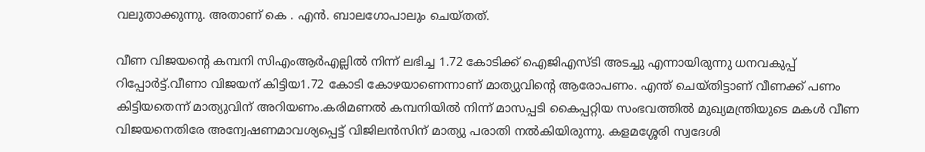വലുതാക്കുന്നു. അതാണ് കെ . എൻ. ബാലഗോപാലും ചെയ്തത്.

വീണ വിജയന്റെ കമ്പനി സിഎംആർഎല്ലിൽ നിന്ന് ലഭിച്ച 1.72 കോടിക്ക് ഐജിഎസ്ടി അടച്ചു എന്നായിരുന്നു ധനവകുപ്പ് റിപ്പോർട്ട്.വീണാ വിജയന് കിട്ടിയ1.72 കോടി കോഴയാണെന്നാണ് മാത്യുവിന്റെ ആരോപണം. എന്ത് ചെയ്തിട്ടാണ് വീണക്ക് പണം കിട്ടിയതെന്ന് മാത്യുവിന് അറിയണം.കരിമണല്‍ കമ്പനിയില്‍ നിന്ന് മാസപ്പടി കൈപ്പറ്റിയ സംഭവത്തില്‍ മുഖ്യമന്ത്രിയുടെ മകള്‍ വീണ വിജയനെതിരേ അന്വേഷണമാവശ്യപ്പെട്ട് വിജിലന്‍സിന് മാത്യു പരാതി നൽകിയിരുന്നു. കളമശ്ശേരി സ്വദേശി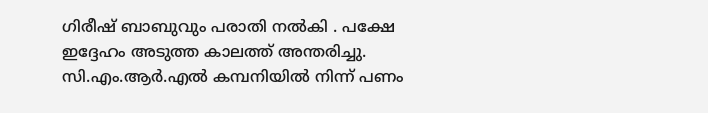ഗിരീഷ് ബാബുവും പരാതി നൽകി . പക്ഷേ ഇദ്ദേഹം അടുത്ത കാലത്ത് അന്തരിച്ചു. സി.എം.ആര്‍.എല്‍ കമ്പനിയില്‍ നിന്ന് പണം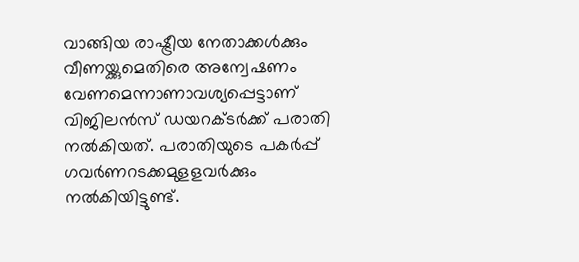വാങ്ങിയ രാഷ്ട്രീയ നേതാക്കള്‍ക്കും വീണയ്ക്കുമെതിരെ അന്വേഷണം വേണമെന്നാണാവശ്യപ്പെട്ടാണ് വിജിലന്‍സ് ഡയറക്ടര്‍ക്ക് പരാതി നല്‍കിയത്. പരാതിയുടെ പകര്‍പ്പ് ഗവര്‍ണറടക്കമുളളവര്‍ക്കും നല്‍കിയിട്ടുണ്ട്.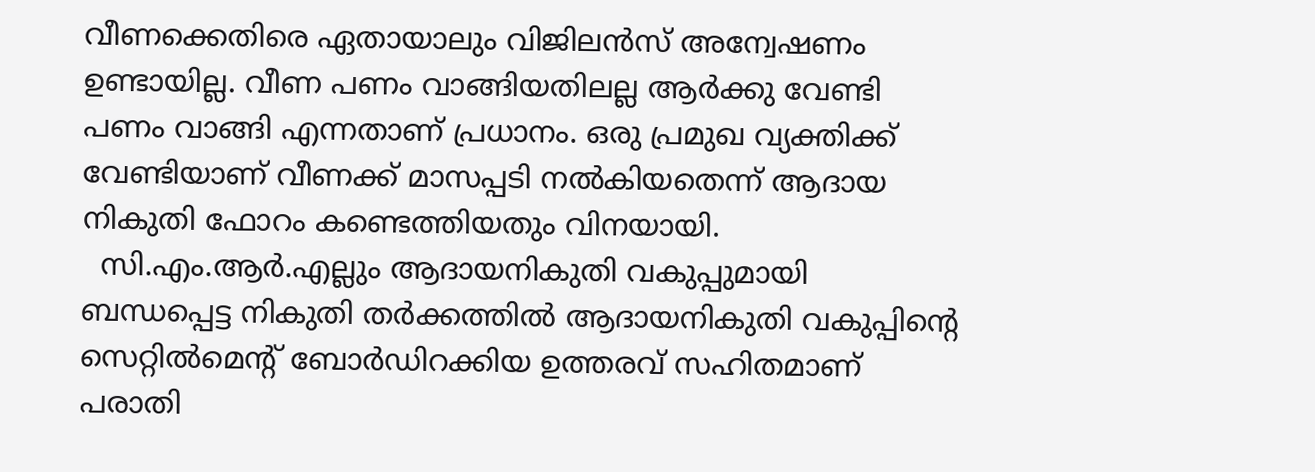വീണക്കെതിരെ ഏതായാലും വിജിലൻസ് അന്വേഷണം ഉണ്ടായില്ല. വീണ പണം വാങ്ങിയതിലല്ല ആർക്കു വേണ്ടി പണം വാങ്ങി എന്നതാണ് പ്രധാനം. ഒരു പ്രമുഖ വ്യക്തിക്ക് വേണ്ടിയാണ് വീണക്ക് മാസപ്പടി നൽകിയതെന്ന് ആദായ നികുതി ഫോറം കണ്ടെത്തിയതും വിനയായി.
  സി.എം.ആര്‍.എല്ലും ആദായനികുതി വകുപ്പുമായി ബന്ധപ്പെട്ട നികുതി തര്‍ക്കത്തില്‍ ആദായനികുതി വകുപ്പിന്റെ സെറ്റില്‍മെന്റ് ബോര്‍ഡിറക്കിയ ഉത്തരവ് സഹിതമാണ് പരാതി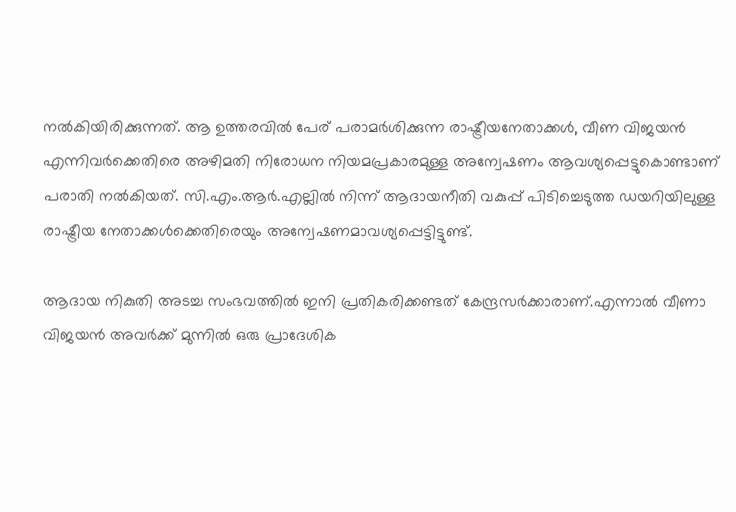നല്‍കിയിരിക്കുന്നത്. ആ ഉത്തരവില്‍ പേര് പരാമര്‍ശിക്കുന്ന രാഷ്ട്രീയനേതാക്കള്‍, വീണ വിജയന്‍ എന്നിവര്‍ക്കെതിരെ അഴിമതി നിരോധന നിയമപ്രകാരമുള്ള അന്വേഷണം ആവശ്യപ്പെട്ടുകൊണ്ടാണ് പരാതി നല്‍കിയത്. സി.എം.ആര്‍.എല്ലില്‍ നിന്ന് ആദായനീതി വകുപ്പ് പിടിച്ചെടുത്ത ഡയറിയിലുള്ള രാഷ്ട്രീയ നേതാക്കള്‍ക്കെതിരെയും അന്വേഷണമാവശ്യപ്പെട്ടിട്ടുണ്ട്.

ആദായ നികുതി അടച്ച സംഭവത്തിൽ ഇനി പ്രതികരിക്കണ്ടത് കേന്ദ്രസർക്കാരാണ്.എന്നാൽ വീണാ വിജയൻ അവർക്ക് മുന്നിൽ ഒരു പ്രാദേശിക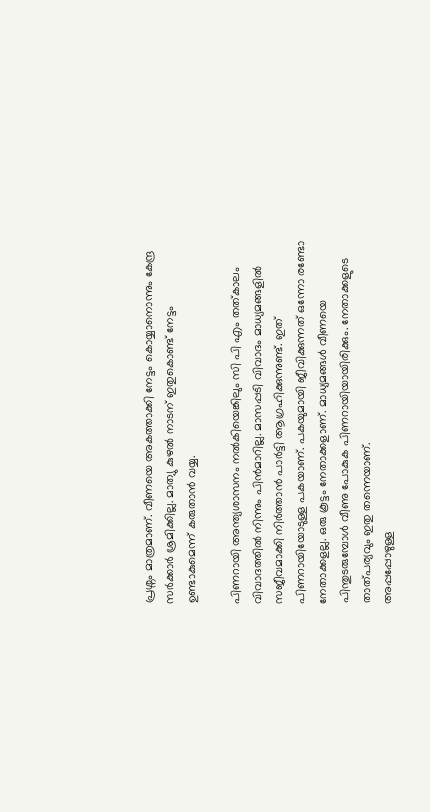പ്രശ്നം മാത്രമാണ്. വീണയെ അകത്താക്കി നേട്ടം കൊയ്യാനൊന്നും കേന്ദ്ര സർക്കാർ ശ്രമിക്കില്ല. മാത്യു കുഴൽ നാടന് ഇതുകൊണ്ട് നേട്ടം ഉണ്ടാകുമെന്ന് കരുതാൻ വയ്യ.

പിണറായി അന്ത്യശാസനം നൽകിയെങ്കിലും സി പി എം തത്കാലം വിവാദത്തിൽ നിന്നും പിൻമാറില്ല. മാസപ്പടി വിവാദം മാധ്യമങ്ങളിൽ സജീവമാക്കി നിർത്താൻ പാർട്ടി ആഗ്രഹിക്കുന്നുണ്ട്. ഇത് പിണറായിയോടുള്ള പകയാണ്. പകയുമായി ജീവിക്കുന്നത് ഒന്നോ രണ്ടോ നേതാക്കളല്ല. ഒരു കൂട്ടം നേതാക്കളാണ്. മാധ്യമങ്ങൾ വീണയെ പിന്തുടരുമ്പോൾ വീണു പോകുക പിണറായിയായിരിക്കും. നേതാക്കളുടെ താത്പര്യവും ഇതു തന്നെയാണ്.
അപ്പപ്പോഴുള്ള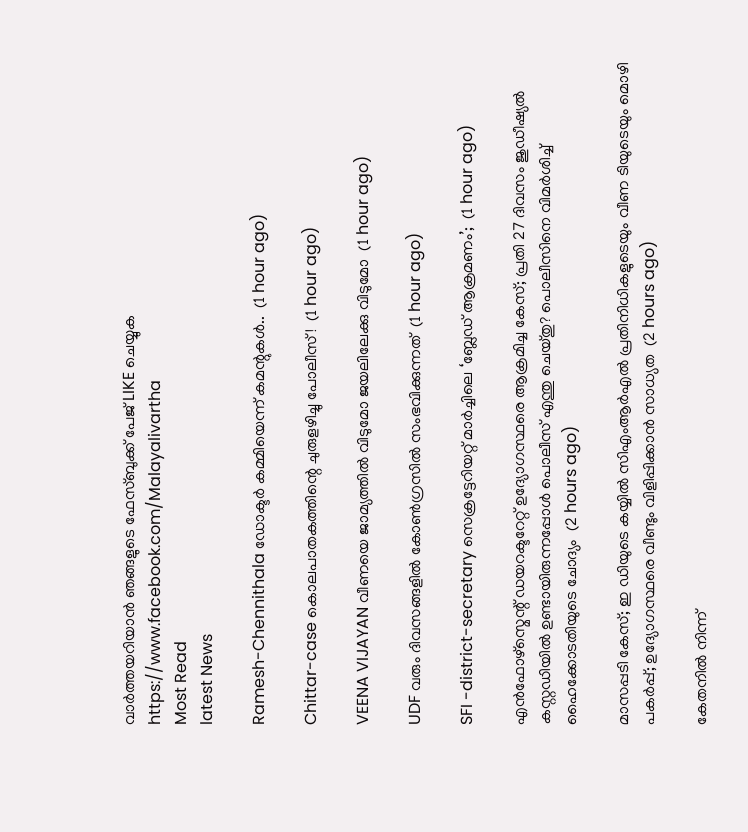വാര്‍ത്തയറിയാന്‍ ഞങ്ങളുടെ ഫേസ്‌ബുക്ക്‌ പേജ് LIKE ചെയ്യുക
https://www.facebook.com/Malayalivartha
Most Read
latest News

Ramesh-Chennithala ഡോക്ടർ കമ്മിയെന്ന് കമന്റുകൾ..  (1 hour ago)

Chittar-case കൊലപാതകത്തിന്റെ ചുരുളഴിച്ചു പോലീസ്!  (1 hour ago)

VEENA VIJAYAN വീണയെ ജാമ്യത്തില്‍ വിടുമോ ജയലിലേക്കു വിടുമോ  (1 hour ago)

UDF വരും ദിവസങ്ങളിൽ കോൺഗ്രസിൽ സംഭവിക്കുന്നത്  (1 hour ago)

SFI -district-secretary സെക്രട്ടേറിയറ്റ് മാർച്ചിലെ ‘ബ്ലേഡ് ആക്രമണം’;  (1 hour ago)

എൻഫോഴ്സ്മെന്റ് ഡയറക്ടറേറ്റ് ഉദ്യോഗസ്ഥരെ ആക്രമിച്ച കേസ്; പ്രതി 27 ദിവസം ജുഡീഷ്യൽ കസ്റ്റഡിയിൽ ഉണ്ടായിരുന്നപ്പോൾ പൊലീസ് എന്തു ചെയ്തു? പൊലീസിനെ വിമർശിച്ച് ഹൈക്കോടതിയുടെ ചോദ്യം  (2 hours ago)

മാസപ്പടി കേസ്; ഇ ഡിയുടെ കയ്യിൽ സിഎംആർഎൽ പ്രതിനിധികളുടെയും വീണ ടിയുടെയും മൊഴി പകർപ്പ്; ഉദ്യോഗസ്ഥരെ വീണ്ടും വിളിപ്പിക്കാൻ സാധ്യത  (2 hours ago)

കേതനിൽ നിന്ന്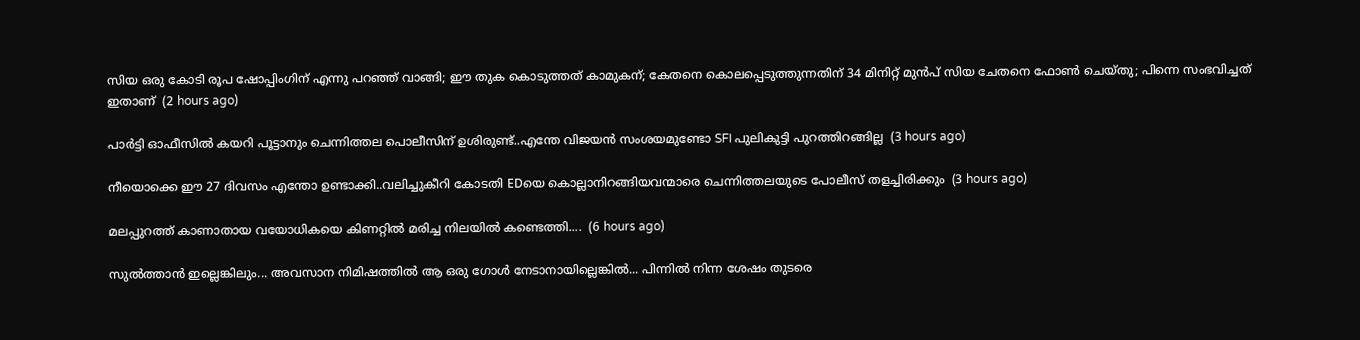സിയ ഒരു കോടി രൂപ ഷോപ്പിംഗിന് എന്നു പറഞ്ഞ് വാങ്ങി; ഈ തുക കൊടുത്തത് കാമുകന്; കേതനെ കൊലപ്പെടുത്തുന്നതിന് 34 മിനിറ്റ് മുൻപ് സിയ ചേതനെ ഫോൺ ചെയ്തു; പിന്നെ സംഭവിച്ചത് ഇതാണ്  (2 hours ago)

പാർട്ടി ഓഫീസിൽ കയറി പൂട്ടാനും ചെന്നിത്തല പൊലീസിന് ഉശിരുണ്ട്..എന്തേ വിജയൻ സംശയമുണ്ടോ SFI പുലികുട്ടി പുറത്തിറങ്ങില്ല  (3 hours ago)

നീയൊക്കെ ഈ 27 ദിവസം എന്തോ ഉണ്ടാക്കി..വലിച്ചുകീറി കോടതി EDയെ കൊല്ലാനിറങ്ങിയവന്മാരെ ചെന്നിത്തലയുടെ പോലീസ് തളച്ചിരിക്കും  (3 hours ago)

മലപ്പുറത്ത് കാണാതായ വയോധികയെ കിണറ്റിൽ മരിച്ച നിലയിൽ കണ്ടെത്തി....  (6 hours ago)

സുൽത്താൻ ഇല്ലെങ്കിലും... അവസാന നിമിഷത്തിൽ ആ ഒരു ഗോൾ നേടാനായില്ലെങ്കിൽ... പിന്നിൽ നിന്ന ശേഷം തുടരെ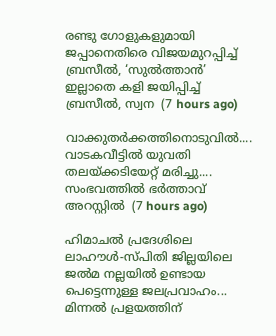രണ്ടു ഗോളുകളുമായി ജപ്പാനെതിരെ വിജയമുറപ്പിച്ച് ബ്രസീൽ, ‘സുൽത്താൻ’ ഇല്ലാതെ കളി ജയിപ്പിച്ച് ബ്രസീൽ, സ്വന  (7 hours ago)

വാക്കുതർക്കത്തിനൊടുവിൽ.... വാടകവീട്ടിൽ യുവതി തലയ്ക്കടിയേറ്റ് മരിച്ചു.... സംഭവത്തിൽ ഭർത്താവ് അറസ്റ്റിൽ  (7 hours ago)

ഹിമാചൽ പ്രദേശിലെ ലാഹൗൾ-സ്പിതി ജില്ലയിലെ ജൽമ നല്ലയിൽ ഉണ്ടായ പെട്ടെന്നുള്ള ജലപ്രവാഹം... മിന്നൽ പ്രളയത്തിന്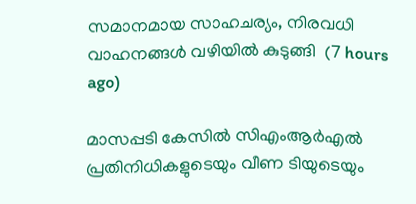സമാനമായ സാഹചര്യം, നിരവധി വാഹനങ്ങൾ വഴിയിൽ കുടുങ്ങി  (7 hours ago)

മാസപ്പടി കേസിൽ സിഎംആർഎൽ പ്രതിനിധികളുടെയും വീണ ടിയുടെയും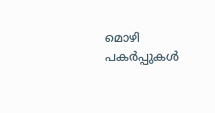മൊഴി പകർപ്പുകൾ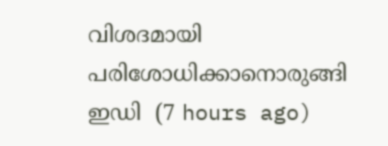വിശദമായി പരിശോധിക്കാനൊരുങ്ങി ഇഡി  (7 hours ago)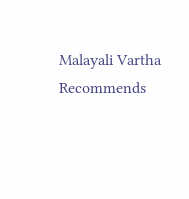Malayali Vartha Recommends